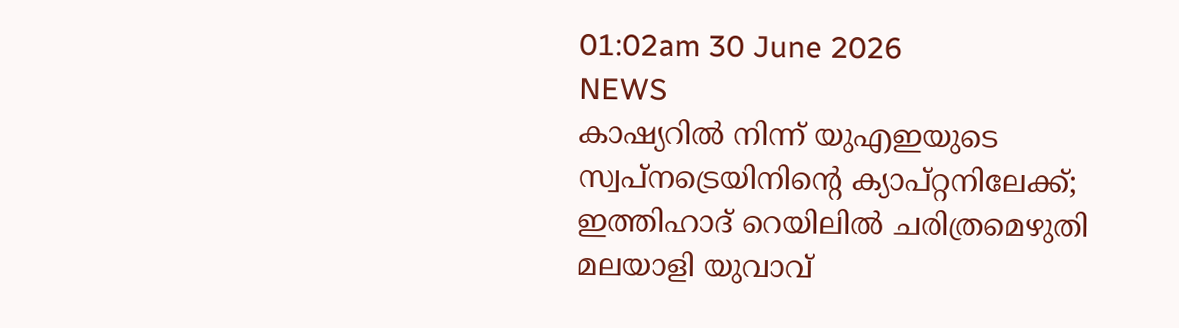01:02am 30 June 2026
NEWS
കാഷ്യറിൽ നിന്ന് യുഎഇയുടെ സ്വപ്നട്രെയിനിന്റെ ക്യാപ്റ്റനിലേക്ക്; ഇത്തിഹാദ് റെയിലിൽ ചരിത്രമെഴുതി മലയാളി യുവാവ്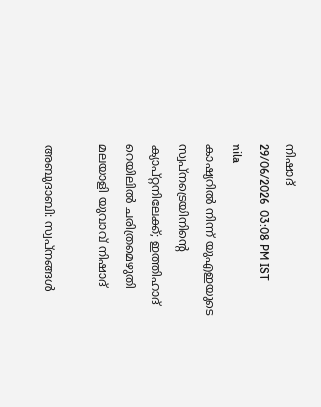നിഷാദ്
29/06/2026  03:08 PM IST
nila
കാഷ്യറിൽ നിന്ന് യുഎഇയുടെ സ്വപ്നട്രെയിനിന്റെ ക്യാപ്റ്റനിലേക്ക്; ഇത്തിഹാദ് റെയിലിൽ ചരിത്രമെഴുതി മലയാളി യുവാവ് നിഷാദ്

അബുദാബി: സ്വപ്നങ്ങൾ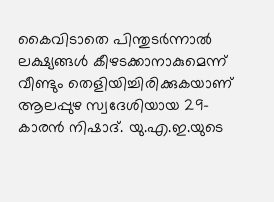കൈവിടാതെ പിന്തുടർന്നാൽ ലക്ഷ്യങ്ങൾ കീഴടക്കാനാകുമെന്ന് വീണ്ടും തെളിയിച്ചിരിക്കുകയാണ് ആലപ്പുഴ സ്വദേശിയായ 29-കാരൻ നിഷാദ്. യു.എ.ഇ.യുടെ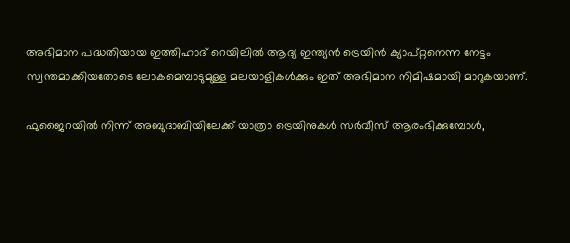അഭിമാന പദ്ധതിയായ ഇത്തിഹാദ് റെയിലിൽ ആദ്യ ഇന്ത്യൻ ട്രെയിൻ ക്യാപ്റ്റനെന്ന നേട്ടം സ്വന്തമാക്കിയതോടെ ലോകമെമ്പാടുമുള്ള മലയാളികൾക്കും ഇത് അഭിമാന നിമിഷമായി മാറുകയാണ്.

ഫുജൈറയിൽ നിന്ന് അബുദാബിയിലേക്ക് യാത്രാ ട്രെയിനുകൾ സർവീസ് ആരംഭിക്കുമ്പോൾ,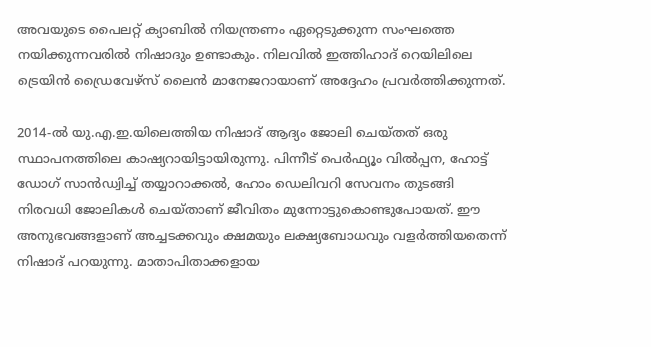അവയുടെ പൈലറ്റ് ക്യാബിൽ നിയന്ത്രണം ഏറ്റെടുക്കുന്ന സംഘത്തെ നയിക്കുന്നവരിൽ നിഷാദും ഉണ്ടാകും. നിലവിൽ ഇത്തിഹാദ് റെയിലിലെ ട്രെയിൻ ഡ്രൈവേഴ്‌സ് ലൈൻ മാനേജറായാണ് അദ്ദേഹം പ്രവർത്തിക്കുന്നത്.

2014-ൽ യു.എ.ഇ.യിലെത്തിയ നിഷാദ് ആദ്യം ജോലി ചെയ്തത് ഒരു സ്ഥാപനത്തിലെ കാഷ്യറായിട്ടായിരുന്നു. പിന്നീട് പെർഫ്യൂം വിൽപ്പന, ഹോട്ട് ഡോഗ് സാൻഡ്വിച്ച് തയ്യാറാക്കൽ, ഹോം ഡെലിവറി സേവനം തുടങ്ങി നിരവധി ജോലികൾ ചെയ്താണ് ജീവിതം മുന്നോട്ടുകൊണ്ടുപോയത്. ഈ അനുഭവങ്ങളാണ് അച്ചടക്കവും ക്ഷമയും ലക്ഷ്യബോധവും വളർത്തിയതെന്ന് നിഷാദ് പറയുന്നു. മാതാപിതാക്കളായ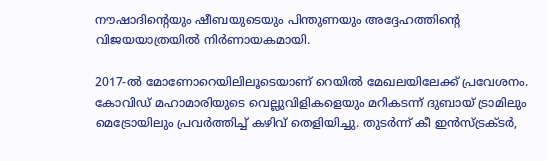നൗഷാദിന്റെയും ഷീബയുടെയും പിന്തുണയും അദ്ദേഹത്തിന്റെ വിജയയാത്രയിൽ നിർണായകമായി.

2017-ൽ മോണോറെയിലിലൂടെയാണ് റെയിൽ മേഖലയിലേക്ക് പ്രവേശനം. കോവിഡ് മഹാമാരിയുടെ വെല്ലുവിളികളെയും മറികടന്ന് ദുബായ് ട്രാമിലും മെട്രോയിലും പ്രവർത്തിച്ച് കഴിവ് തെളിയിച്ചു. തുടർന്ന് കീ ഇൻസ്ട്രക്ടർ,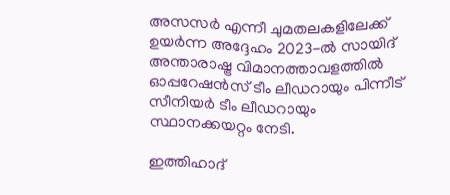അസസർ എന്നീ ചുമതലകളിലേക്ക് ഉയർന്ന അദ്ദേഹം 2023-ൽ സായിദ് അന്താരാഷ്ട്ര വിമാനത്താവളത്തിൽ ഓപ്പറേഷൻസ് ടീം ലീഡറായും പിന്നീട് സീനിയർ ടീം ലീഡറായും സ്ഥാനക്കയറ്റം നേടി.

ഇത്തിഹാദ്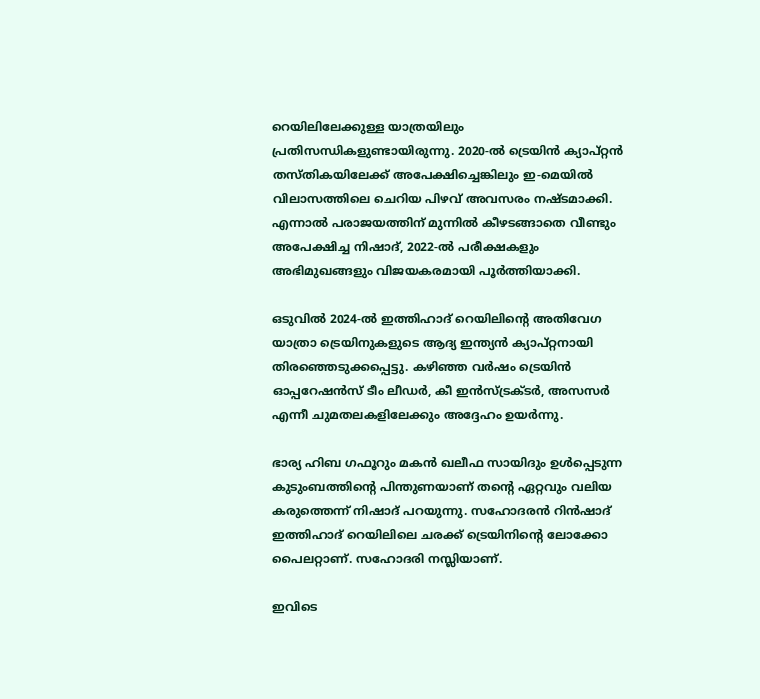റെയിലിലേക്കുള്ള യാത്രയിലും പ്രതിസന്ധികളുണ്ടായിരുന്നു. 2020-ൽ ട്രെയിൻ ക്യാപ്റ്റൻ തസ്തികയിലേക്ക് അപേക്ഷിച്ചെങ്കിലും ഇ-മെയിൽ വിലാസത്തിലെ ചെറിയ പിഴവ് അവസരം നഷ്ടമാക്കി. എന്നാൽ പരാജയത്തിന് മുന്നിൽ കീഴടങ്ങാതെ വീണ്ടും അപേക്ഷിച്ച നിഷാദ്, 2022-ൽ പരീക്ഷകളും അഭിമുഖങ്ങളും വിജയകരമായി പൂർത്തിയാക്കി.

ഒടുവിൽ 2024-ൽ ഇത്തിഹാദ് റെയിലിന്റെ അതിവേഗ യാത്രാ ട്രെയിനുകളുടെ ആദ്യ ഇന്ത്യൻ ക്യാപ്റ്റനായി തിരഞ്ഞെടുക്കപ്പെട്ടു. കഴിഞ്ഞ വർഷം ട്രെയിൻ ഓപ്പറേഷൻസ് ടീം ലീഡർ, കീ ഇൻസ്ട്രക്ടർ, അസസർ എന്നീ ചുമതലകളിലേക്കും അദ്ദേഹം ഉയർന്നു.

ഭാര്യ ഹിബ ഗഫൂറും മകൻ ഖലീഫ സായിദും ഉൾപ്പെടുന്ന കുടുംബത്തിന്റെ പിന്തുണയാണ് തന്റെ ഏറ്റവും വലിയ കരുത്തെന്ന് നിഷാദ് പറയുന്നു. സഹോദരൻ റിൻഷാദ് ഇത്തിഹാദ് റെയിലിലെ ചരക്ക് ട്രെയിനിന്റെ ലോക്കോ പൈലറ്റാണ്. സഹോദരി നസ്ലിയാണ്.

ഇവിടെ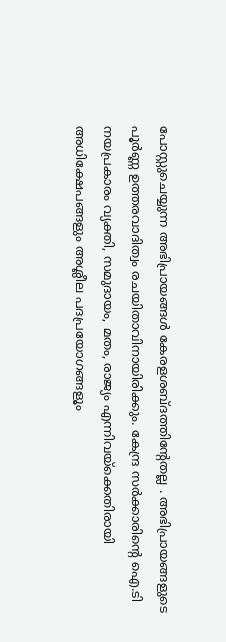പോസ്റ്റുചെയ്യുന്ന അഭിപ്രായങ്ങള്‍ കേരളശബ്‌ദത്തിന്റേതല്ല . അഭിപ്രായങ്ങളുടെ പൂര്‍ണ്ണ ഉത്തരവാദിത്വം രചയിതാവിനായിരിക്കും. കേന്ദ്ര സർക്കാരിന്റെ ഐ.ടി നയപ്രകാരം വ്യക്തി, സമുദായം, മതം, രാജ്യം എന്നിവയ്ക്കെതിരായി അധിക്ഷേപങ്ങളും അശ്ലീല പദപ്രയോഗങ്ങളൂം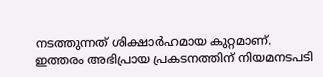നടത്തുന്നത് ശിക്ഷാര്‍ഹമായ കുറ്റമാണ്. ഇത്തരം അഭിപ്രായ പ്രകടനത്തിന് നിയമനടപടി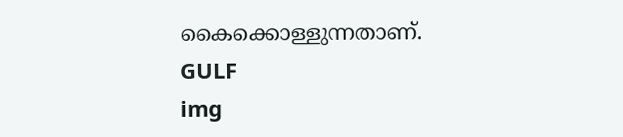കൈക്കൊള്ളുന്നതാണ്.
GULF
img